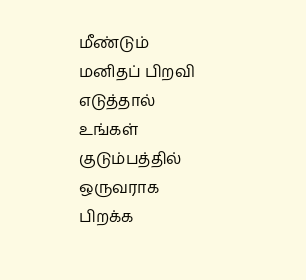மீண்டும் மனிதப் பிறவி எடுத்தால் உங்கள் குடும்பத்தில் ஒருவராக பிறக்க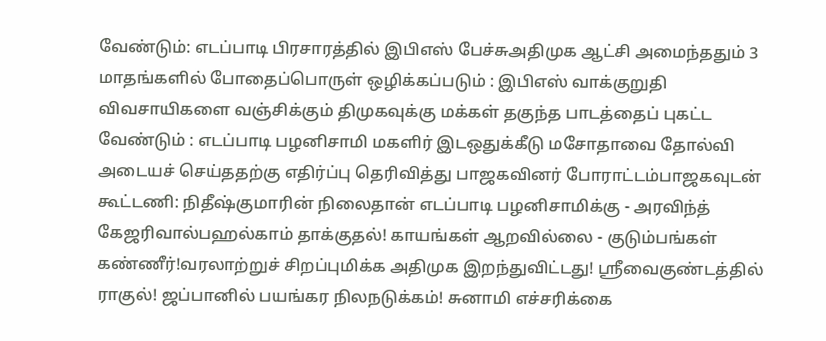வேண்டும்: எடப்பாடி பிரசாரத்தில் இபிஎஸ் பேச்சுஅதிமுக ஆட்சி அமைந்ததும் 3 மாதங்களில் போதைப்பொருள் ஒழிக்கப்படும் : இபிஎஸ் வாக்குறுதி விவசாயிகளை வஞ்சிக்கும் திமுகவுக்கு மக்கள் தகுந்த பாடத்தைப் புகட்ட வேண்டும் : எடப்பாடி பழனிசாமி மகளிர் இடஒதுக்கீடு மசோதாவை தோல்வி அடையச் செய்ததற்கு எதிர்ப்பு தெரிவித்து பாஜகவினர் போராட்டம்பாஜகவுடன் கூட்டணி: நிதீஷ்குமாரின் நிலைதான் எடப்பாடி பழனிசாமிக்கு - அரவிந்த் கேஜரிவால்பஹல்காம் தாக்குதல்! காயங்கள் ஆறவில்லை - குடும்பங்கள் கண்ணீர்!வரலாற்றுச் சிறப்புமிக்க அதிமுக இறந்துவிட்டது! ஸ்ரீவைகுண்டத்தில் ராகுல்! ஜப்பானில் பயங்கர நிலநடுக்கம்! சுனாமி எச்சரிக்கை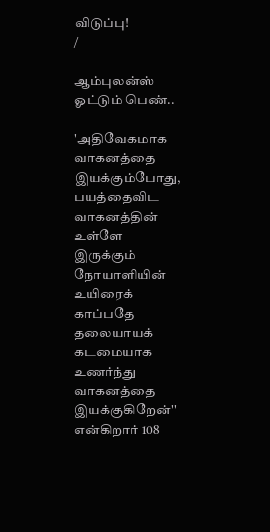விடுப்பு!
/

ஆம்புலன்ஸ் ஓட்டும் பெண்..

'அதிவேகமாக வாகனத்தை இயக்கும்போது, பயத்தைவிட வாகனத்தின் உள்ளே இருக்கும் நோயாளியின் உயிரைக் காப்பதே தலையாயக் கடமையாக உணர்ந்து வாகனத்தை இயக்குகிறேன்'' என்கிறார் 108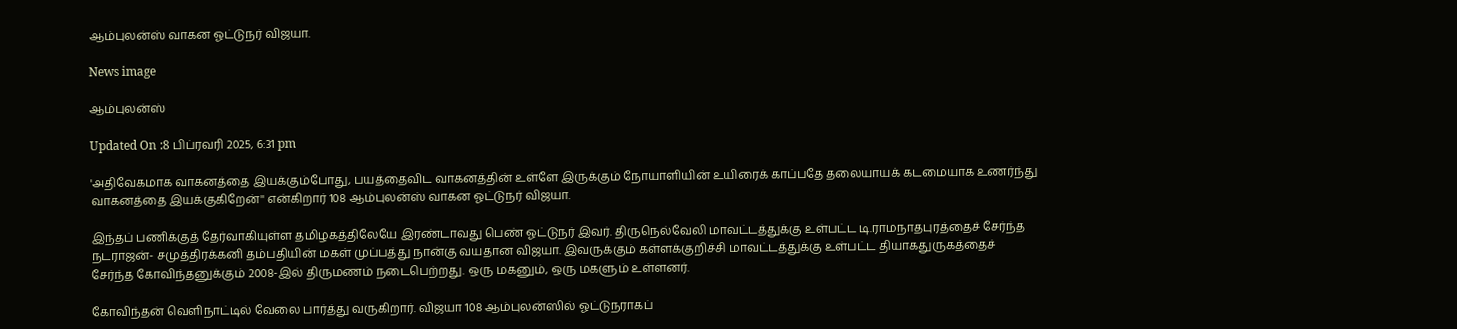ஆம்புலன்ஸ் வாகன ஓட்டுநர் விஜயா.

News image

ஆம்புலன்ஸ்

Updated On :8 பிப்ரவரி 2025, 6:31 pm

'அதிவேகமாக வாகனத்தை இயக்கும்போது, பயத்தைவிட வாகனத்தின் உள்ளே இருக்கும் நோயாளியின் உயிரைக் காப்பதே தலையாயக் கடமையாக உணர்ந்து வாகனத்தை இயக்குகிறேன்'' என்கிறார் 108 ஆம்புலன்ஸ் வாகன ஓட்டுநர் விஜயா.

இந்தப் பணிக்குத் தேர்வாகியுள்ள தமிழகத்திலேயே இரண்டாவது பெண் ஓட்டுநர் இவர். திருநெல்வேலி மாவட்டத்துக்கு உள்பட்ட டி.ராமநாதபுரத்தைச் சேர்ந்த நடராஜன்- சமுத்திரக்கனி தம்பதியின் மகள் முப்பத்து நான்கு வயதான விஜயா. இவருக்கும் கள்ளக்குறிச்சி மாவட்டத்துக்கு உள்பட்ட தியாகதுருகத்தைச் சேர்ந்த கோவிந்தனுக்கும் 2008-இல் திருமணம் நடைபெற்றது. ஒரு மகனும், ஒரு மகளும் உள்ளனர்.

கோவிந்தன் வெளிநாட்டில் வேலை பார்த்து வருகிறார். விஜயா 108 ஆம்புலன்ஸில் ஓட்டுநராகப்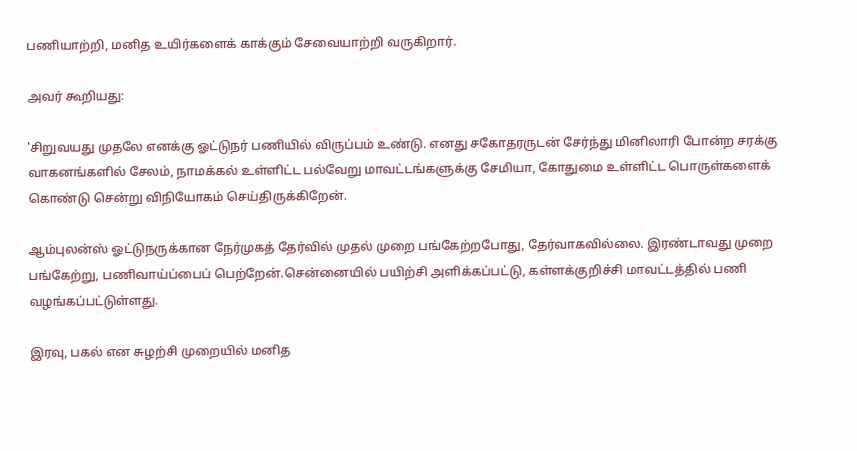பணியாற்றி, மனித உயிர்களைக் காக்கும் சேவையாற்றி வருகிறார்.

அவர் கூறியது:

'சிறுவயது முதலே எனக்கு ஓட்டுநர் பணியில் விருப்பம் உண்டு. எனது சகோதரருடன் சேர்ந்து மினிலாரி போன்ற சரக்கு வாகனங்களில் சேலம், நாமக்கல் உள்ளிட்ட பல்வேறு மாவட்டங்களுக்கு சேமியா, கோதுமை உள்ளிட்ட பொருள்களைக் கொண்டு சென்று விநியோகம் செய்திருக்கிறேன்.

ஆம்புலன்ஸ் ஓட்டுநருக்கான நேர்முகத் தேர்வில் முதல் முறை பங்கேற்றபோது, தேர்வாகவில்லை. இரண்டாவது முறை பங்கேற்று, பணிவாய்ப்பைப் பெற்றேன்.சென்னையில் பயிற்சி அளிக்கப்பட்டு, கள்ளக்குறிச்சி மாவட்டத்தில் பணி வழங்கப்பட்டுள்ளது.

இரவு, பகல் என சுழற்சி முறையில் மனித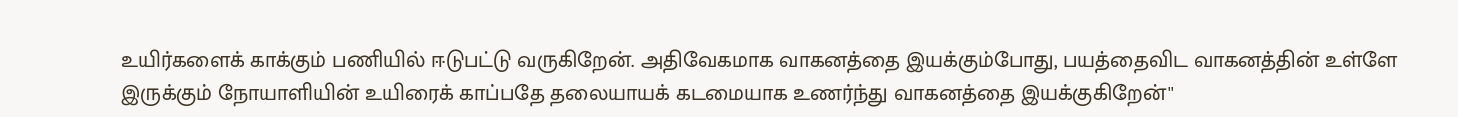உயிர்களைக் காக்கும் பணியில் ஈடுபட்டு வருகிறேன். அதிவேகமாக வாகனத்தை இயக்கும்போது, பயத்தைவிட வாகனத்தின் உள்ளே இருக்கும் நோயாளியின் உயிரைக் காப்பதே தலையாயக் கடமையாக உணர்ந்து வாகனத்தை இயக்குகிறேன்''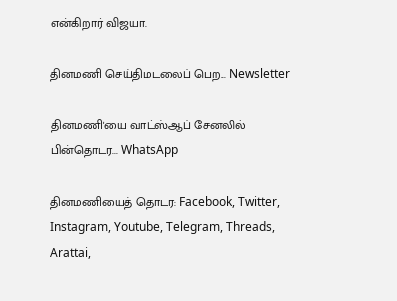என்கிறார் விஜயா.

தினமணி செய்திமடலைப் பெற... Newsletter

தினமணி'யை வாட்ஸ்ஆப் சேனலில் பின்தொடர... WhatsApp

தினமணியைத் தொடர: Facebook, Twitter, Instagram, Youtube, Telegram, Threads, Arattai,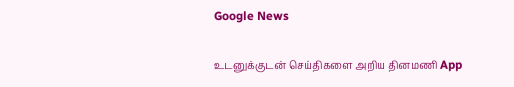Google News

உடனுக்குடன் செய்திகளை அறிய தினமணி App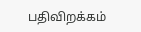பதிவிறக்கம்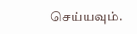செய்யவும்.